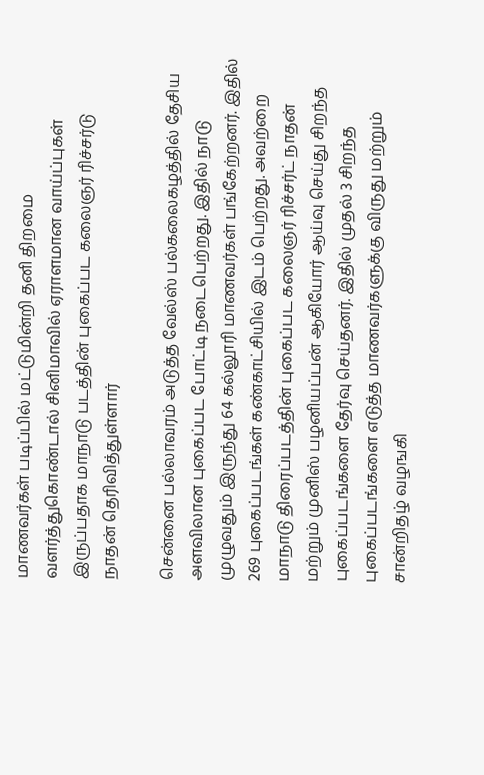மாணவர்கள் படிப்பில் மட்டுமின்றி தனி திறமை வளர்த்துகொண்டால் சினிமாவில் ஏராளமான வாய்ப்புகள் இருப்பதாக மாநாடு படத்தின் புகைப்பட கலைஞர் ரிச்சர்டு நாதன் தெரிவித்துள்ளார்

சென்னை பல்லாவரம் அடுத்த வேல்ஸ் பல்கலைகழத்தில் தேசிய அளவிலான புகைப்பட போட்டி நடைபெற்றது. இதில் நாடு முழுவதும் இருந்து 64 கல்லூரி மாணவர்கள் பங்கேற்றனர். இதில் 269 புகைப்படங்கள் கண்காட்சியில் இடம் பெற்றது. அவற்றை மாநாடு திரைப்படத்தின் புகைப்பட கலைஞர் ரிச்சர்ட் நாதன் மற்றும் முனிஸ் பழனியப்பன் ஆகியோர் ஆய்வு செய்து சிறந்த புகைப்படங்களை தேர்வு செய்தனர். இதில் முதல் 3 சிறந்த புகைப்படங்களை எடுத்த மாணவர்களுக்கு விருது மற்றும் சான்றிதழ் வழஙகி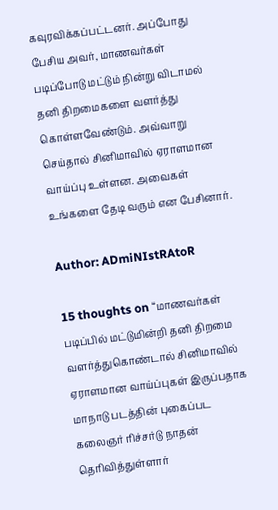கவுரவிக்கப்பட்டனர். அப்போது பேசிய அவர், மாணவர்கள் படிப்போடு மட்டும் நின்று விடாமல் தனி திறமைகளை வளர்த்து கொள்ளவேண்டும். அவ்வாறு செய்தால் சினிமாவில் ஏராளமான வாய்ப்பு உள்ளன. அவைகள் உங்களை தேடி வரும் என பேசினார்.

Author: ADmiNIstRAtoR

15 thoughts on “மாணவர்கள் படிப்பில் மட்டுமின்றி தனி திறமை வளர்த்துகொண்டால் சினிமாவில் ஏராளமான வாய்ப்புகள் இருப்பதாக மாநாடு படத்தின் புகைப்பட கலைஞர் ரிச்சர்டு நாதன் தெரிவித்துள்ளார்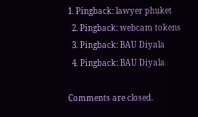1. Pingback: lawyer phuket
  2. Pingback: webcam tokens
  3. Pingback: BAU Diyala
  4. Pingback: BAU Diyala

Comments are closed.